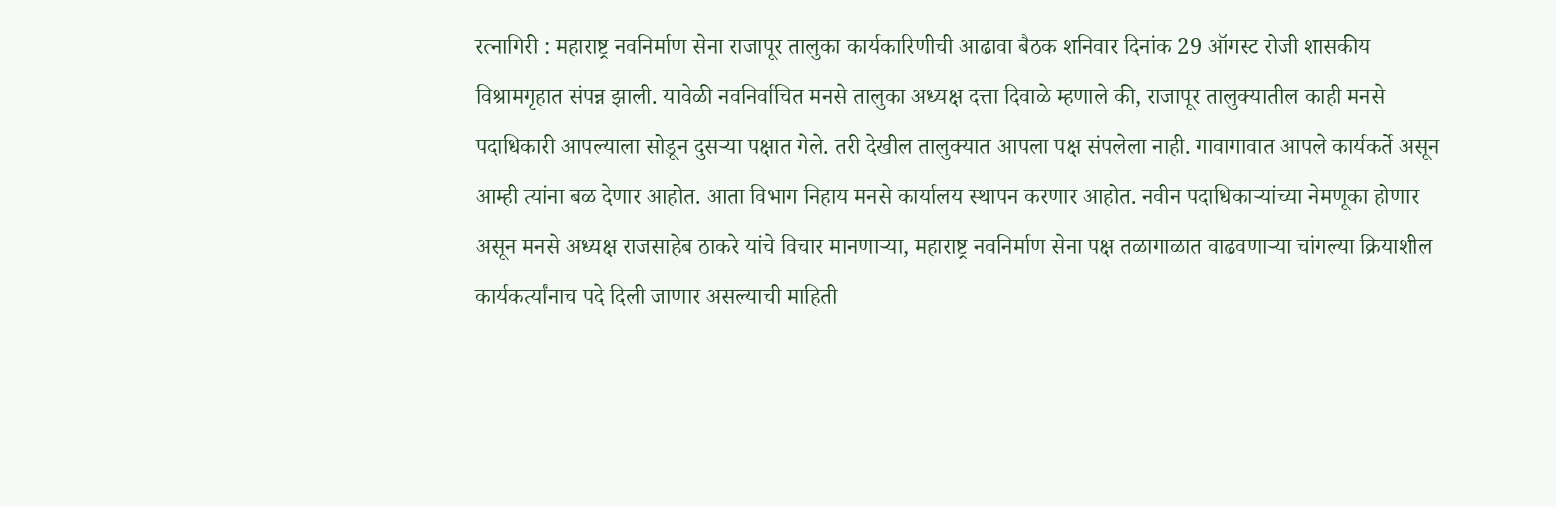रत्नागिरी : महाराष्ट्र नवनिर्माण सेना राजापूर तालुका कार्यकारिणीची आढावा बैठक शनिवार दिनांक 29 ऑगस्ट रोजी शासकीय विश्रामगृहात संपन्न झाली. यावेळी नवनिर्वाचित मनसे तालुका अध्यक्ष दत्ता दिवाळे म्हणाले की, राजापूर तालुक्यातील काही मनसे पदाधिकारी आपल्याला सोडून दुसऱ्या पक्षात गेले. तरी देखील तालुक्यात आपला पक्ष संपलेला नाही. गावागावात आपले कार्यकर्ते असून आम्ही त्यांना बळ देणार आहोत. आता विभाग निहाय मनसे कार्यालय स्थापन करणार आहोत. नवीन पदाधिकाऱ्यांच्या नेमणूका होणार असून मनसे अध्यक्ष राजसाहेब ठाकरे यांचे विचार मानणाऱ्या, महाराष्ट्र नवनिर्माण सेना पक्ष तळागाळात वाढवणाऱ्या चांगल्या क्रियाशील कार्यकर्त्यांनाच पदे दिली जाणार असल्याची माहिती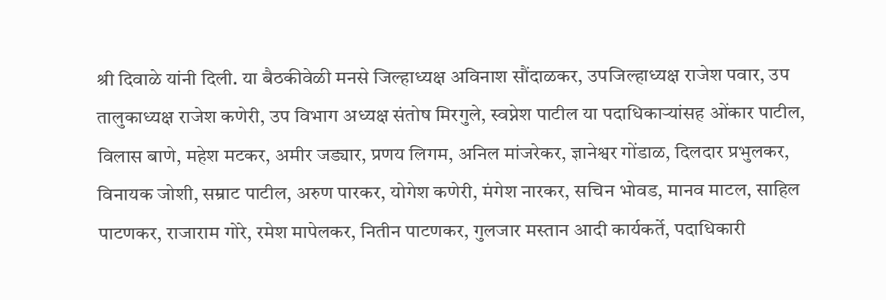श्री दिवाळे यांनी दिली. या बैठकीवेळी मनसे जिल्हाध्यक्ष अविनाश सौंदाळकर, उपजिल्हाध्यक्ष राजेश पवार, उप तालुकाध्यक्ष राजेश कणेरी, उप विभाग अध्यक्ष संतोष मिरगुले, स्वप्नेश पाटील या पदाधिकाऱ्यांसह ओंकार पाटील, विलास बाणे, महेश मटकर, अमीर जड्यार, प्रणय लिगम, अनिल मांजरेकर, ज्ञानेश्वर गोंडाळ, दिलदार प्रभुलकर, विनायक जोशी, सम्राट पाटील, अरुण पारकर, योगेश कणेरी, मंगेश नारकर, सचिन भोवड, मानव माटल, साहिल पाटणकर, राजाराम गोरे, रमेश मापेलकर, नितीन पाटणकर, गुलजार मस्तान आदी कार्यकर्ते, पदाधिकारी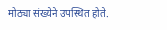मोठ्या संख्येने उपस्थित होते.